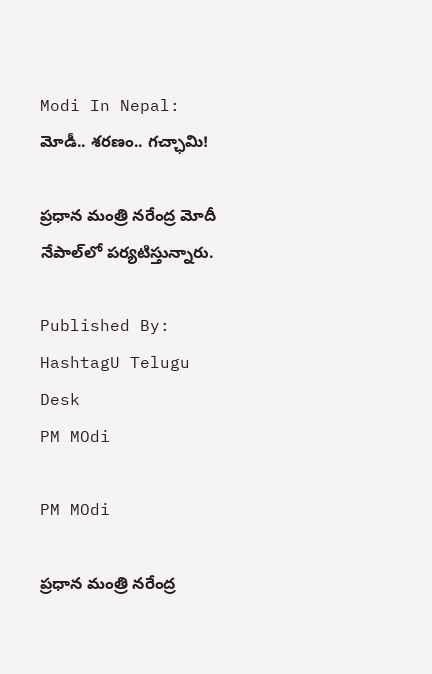Modi In Nepal: మోడీ.. శరణం.. గచ్ఛామి!

ప్రధాన మంత్రి నరేంద్ర మోదీ నేపాల్‌లో ప‌ర్య‌టిస్తున్నారు.

Published By: HashtagU Telugu Desk
PM MOdi

PM MOdi

ప్రధాన మంత్రి నరేంద్ర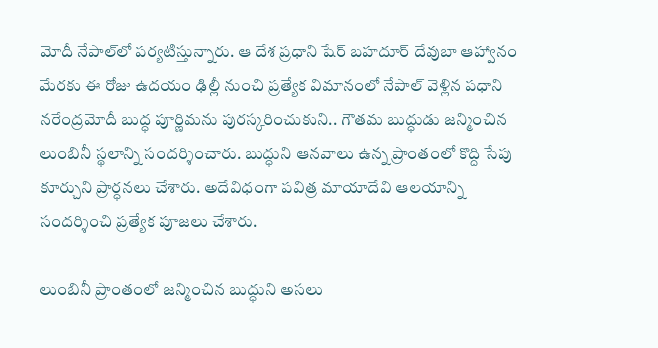మోదీ నేపాల్‌లో ప‌ర్య‌టిస్తున్నారు. ఆ దేశ ప్రధాని షేర్ బ‌హ‌దూర్ దేవుబా ఆహ్వానం మేరకు ఈ రోజు ఉద‌యం ఢిల్లీ నుంచి ప్ర‌త్యేక విమానంలో నేపాల్ వెళ్లిన పధాని న‌రేంద్ర‌మోదీ బుద్ధ పూర్ణిమ‌ను పుర‌స్క‌రించుకుని.. గౌతమ బుద్ధుడు జ‌న్మించిన లుంబినీ స్థ‌లాన్ని సంద‌ర్శించారు. బుద్ధుని ఆన‌వాలు ఉన్న ప్రాంతంలో కొద్ది సేపు కూర్చుని ప్రార్ధ‌న‌లు చేశారు. అదేవిధంగా పవిత్ర మాయాదేవి ఆలయాన్ని సందర్శించి ప్రత్యేక పూజలు చేశారు.

లుంబినీ ప్రాంతంలో జ‌న్మించిన బుద్ధుని అస‌లు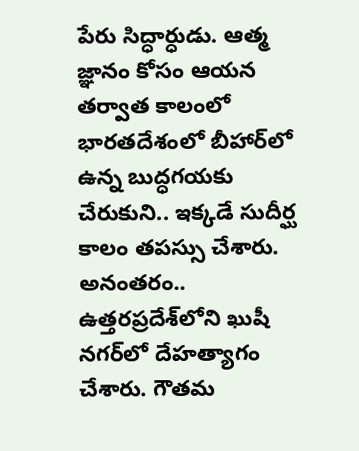పేరు సిద్ధార్ధుడు. ఆత్మ జ్ఞానం కోసం ఆయ‌న త‌ర్వాత కాలంలో భార‌త‌దేశంలో బీహార్‌లో ఉన్న బుద్ధ‌గ‌య‌కు చేరుకుని.. ఇక్క‌డే సుదీర్ఘ కాలం త‌ప‌స్సు చేశారు. అనంతరం.. ఉత్త‌ర‌ప్ర‌దేశ్‌లోని ఖుషీ న‌గర్‌లో దేహ‌త్యాగం చేశారు. గౌత‌మ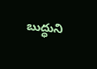బుద్ధుని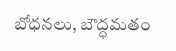బోధ‌న‌లు, బౌద్ధ‌మ‌తం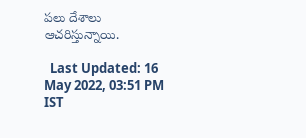ప‌లు దేశాలు ఆచ‌రిస్తున్నాయి.

  Last Updated: 16 May 2022, 03:51 PM IST